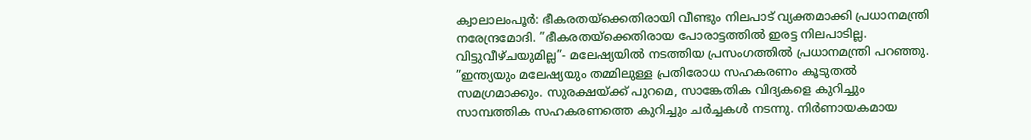ക്വാലാലംപൂർ: ഭീകരതയ്ക്കെതിരായി വീണ്ടും നിലപാട് വ്യക്തമാക്കി പ്രധാനമന്ത്രി നരേന്ദ്രമോദി. ”ഭീകരതയ്ക്കെതിരായ പോരാട്ടത്തിൽ ഇരട്ട നിലപാടില്ല. വിട്ടുവീഴ്ചയുമില്ല”- മലേഷ്യയിൽ നടത്തിയ പ്രസംഗത്തിൽ പ്രധാനമന്ത്രി പറഞ്ഞു.
”ഇന്ത്യയും മലേഷ്യയും തമ്മിലുള്ള പ്രതിരോധ സഹകരണം കൂടുതൽ സമഗ്രമാക്കും. സുരക്ഷയ്ക്ക് പുറമെ, സാങ്കേതിക വിദ്യകളെ കുറിച്ചും സാമ്പത്തിക സഹകരണത്തെ കുറിച്ചും ചർച്ചകൾ നടന്നു. നിർണായകമായ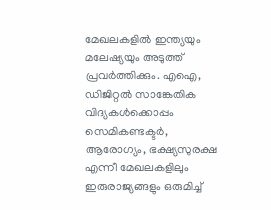മേഖലകളിൽ ഇന്ത്യയും മലേഷ്യയും അടുത്ത് പ്രവർത്തിക്കും. എഐ, ഡിജിറ്റൽ സാങ്കേതിക വിദ്യകൾക്കൊപ്പം സെമികണ്ടക്ടർ, ആരോഗ്യം, ഭക്ഷ്യസുരക്ഷ എന്നീ മേഖലകളിലും ഇരുരാജ്യങ്ങളും ഒരുമിച്ച്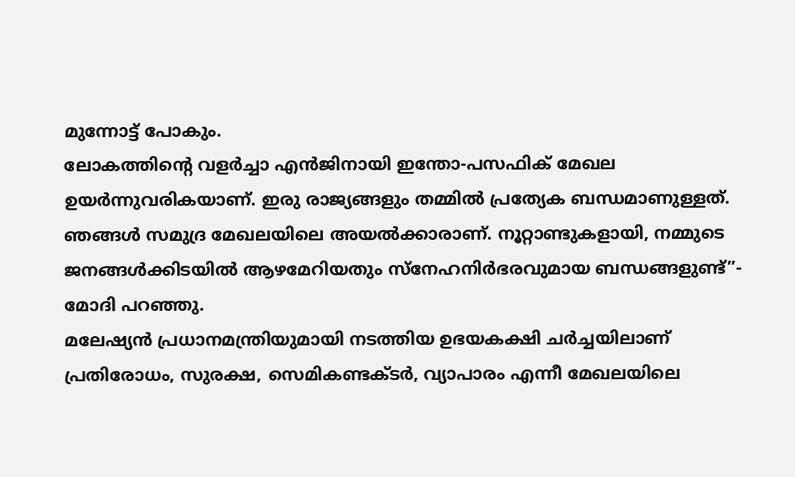മുന്നോട്ട് പോകും.
ലോകത്തിന്റെ വളർച്ചാ എൻജിനായി ഇന്തോ-പസഫിക് മേഖല ഉയർന്നുവരികയാണ്. ഇരു രാജ്യങ്ങളും തമ്മിൽ പ്രത്യേക ബന്ധമാണുള്ളത്. ഞങ്ങൾ സമുദ്ര മേഖലയിലെ അയൽക്കാരാണ്. നൂറ്റാണ്ടുകളായി, നമ്മുടെ ജനങ്ങൾക്കിടയിൽ ആഴമേറിയതും സ്നേഹനിർഭരവുമായ ബന്ധങ്ങളുണ്ട്”- മോദി പറഞ്ഞു.
മലേഷ്യൻ പ്രധാനമന്ത്രിയുമായി നടത്തിയ ഉഭയകക്ഷി ചർച്ചയിലാണ് പ്രതിരോധം, സുരക്ഷ, സെമികണ്ടക്ടർ, വ്യാപാരം എന്നീ മേഖലയിലെ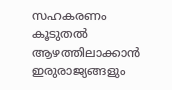സഹകരണം കൂടുതൽ ആഴത്തിലാക്കാൻ ഇരുരാജ്യങ്ങളും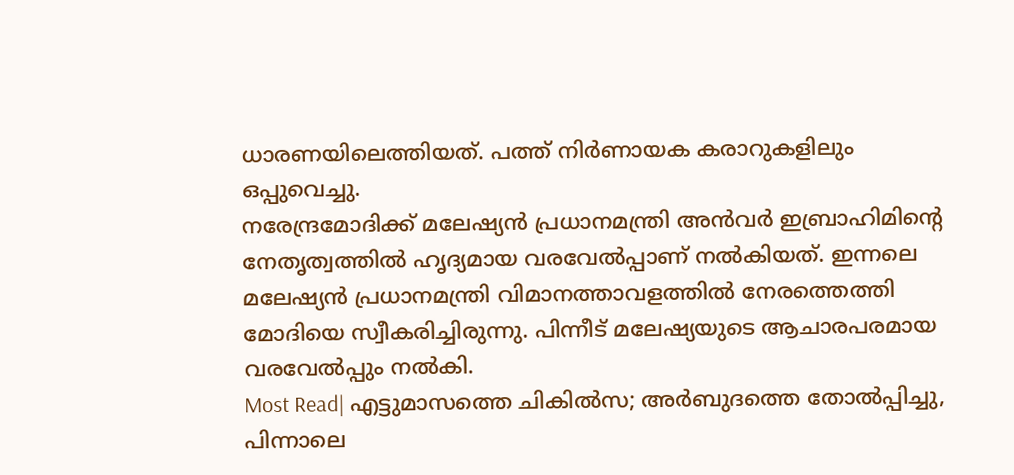ധാരണയിലെത്തിയത്. പത്ത് നിർണായക കരാറുകളിലും ഒപ്പുവെച്ചു.
നരേന്ദ്രമോദിക്ക് മലേഷ്യൻ പ്രധാനമന്ത്രി അൻവർ ഇബ്രാഹിമിന്റെ നേതൃത്വത്തിൽ ഹൃദ്യമായ വരവേൽപ്പാണ് നൽകിയത്. ഇന്നലെ മലേഷ്യൻ പ്രധാനമന്ത്രി വിമാനത്താവളത്തിൽ നേരത്തെത്തി മോദിയെ സ്വീകരിച്ചിരുന്നു. പിന്നീട് മലേഷ്യയുടെ ആചാരപരമായ വരവേൽപ്പും നൽകി.
Most Read| എട്ടുമാസത്തെ ചികിൽസ; അർബുദത്തെ തോൽപ്പിച്ചു, പിന്നാലെ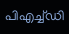പിഎച്ച്ഡി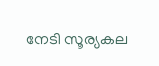നേടി സൂര്യകല